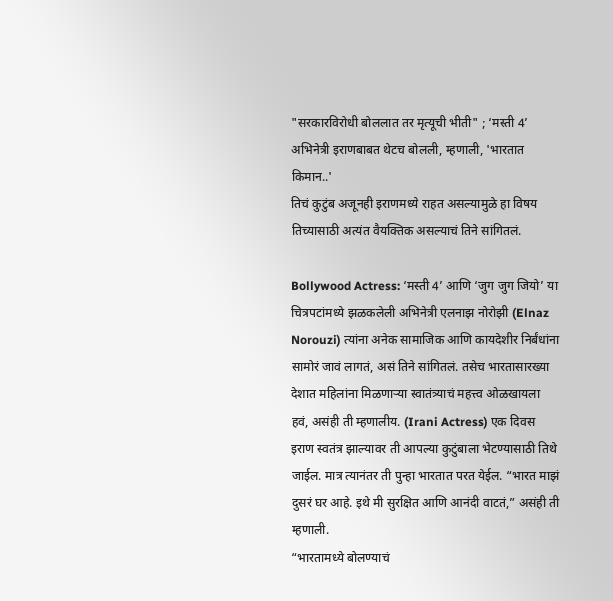"सरकारविरोधी बोललात तर मृत्यूची भीती" ; ‘मस्ती 4’ अभिनेत्री इराणबाबत थेटच बोलली, म्हणाली, 'भारतात किमान..'
तिचं कुटुंब अजूनही इराणमध्ये राहत असल्यामुळे हा विषय तिच्यासाठी अत्यंत वैयक्तिक असल्याचं तिने सांगितलं.

Bollywood Actress: ‘मस्ती 4’ आणि ‘जुग जुग जियो’ या चित्रपटांमध्ये झळकलेली अभिनेत्री एलनाझ नोरोझी (Elnaz Norouzi) त्यांना अनेक सामाजिक आणि कायदेशीर निर्बंधांना सामोरं जावं लागतं, असं तिने सांगितलं. तसेच भारतासारख्या देशात महिलांना मिळणाऱ्या स्वातंत्र्याचं महत्त्व ओळखायला हवं, असंही ती म्हणालीय. (Irani Actress) एक दिवस इराण स्वतंत्र झाल्यावर ती आपल्या कुटुंबाला भेटण्यासाठी तिथे जाईल. मात्र त्यानंतर ती पुन्हा भारतात परत येईल. “भारत माझं दुसरं घर आहे. इथे मी सुरक्षित आणि आनंदी वाटतं,” असंही ती म्हणाली.
“भारतामध्ये बोलण्याचं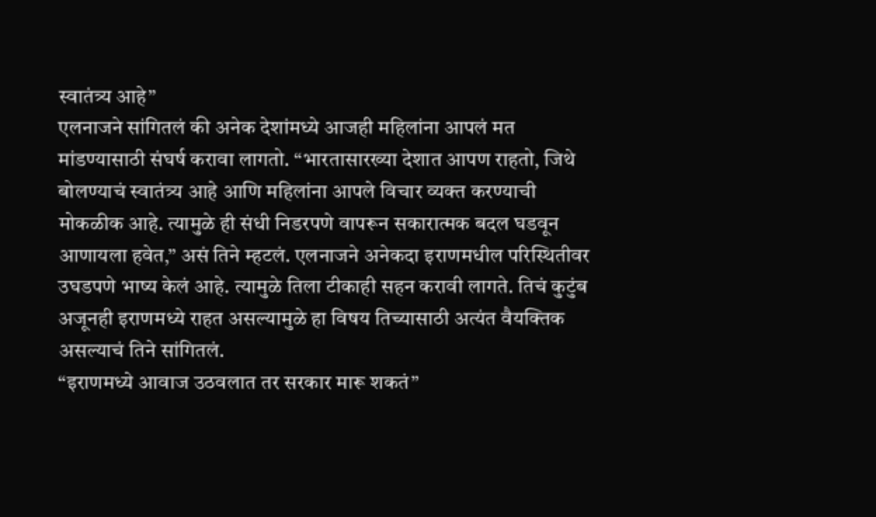स्वातंत्र्य आहे”
एलनाजने सांगितलं की अनेक देशांमध्ये आजही महिलांना आपलं मत मांडण्यासाठी संघर्ष करावा लागतो. “भारतासारख्या देशात आपण राहतो, जिथे बोलण्याचं स्वातंत्र्य आहे आणि महिलांना आपले विचार व्यक्त करण्याची मोकळीक आहे. त्यामुळे ही संधी निडरपणे वापरून सकारात्मक बदल घडवून आणायला हवेत,” असं तिने म्हटलं. एलनाजने अनेकदा इराणमधील परिस्थितीवर उघडपणे भाष्य केलं आहे. त्यामुळे तिला टीकाही सहन करावी लागते. तिचं कुटुंब अजूनही इराणमध्ये राहत असल्यामुळे हा विषय तिच्यासाठी अत्यंत वैयक्तिक असल्याचं तिने सांगितलं.
“इराणमध्ये आवाज उठवलात तर सरकार मारू शकतं”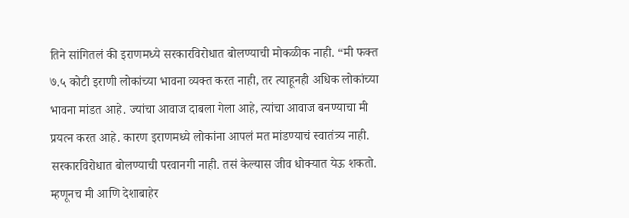तिने सांगितलं की इराणमध्ये सरकारविरोधात बोलण्याची मोकळीक नाही. “मी फक्त ७.५ कोटी इराणी लोकांच्या भावना व्यक्त करत नाही, तर त्याहूनही अधिक लोकांच्या भावना मांडत आहे. ज्यांचा आवाज दाबला गेला आहे, त्यांचा आवाज बनण्याचा मी प्रयत्न करत आहे. कारण इराणमध्ये लोकांना आपलं मत मांडण्याचं स्वातंत्र्य नाही. सरकारविरोधात बोलण्याची परवानगी नाही. तसं केल्यास जीव धोक्यात येऊ शकतो. म्हणूनच मी आणि देशाबाहेर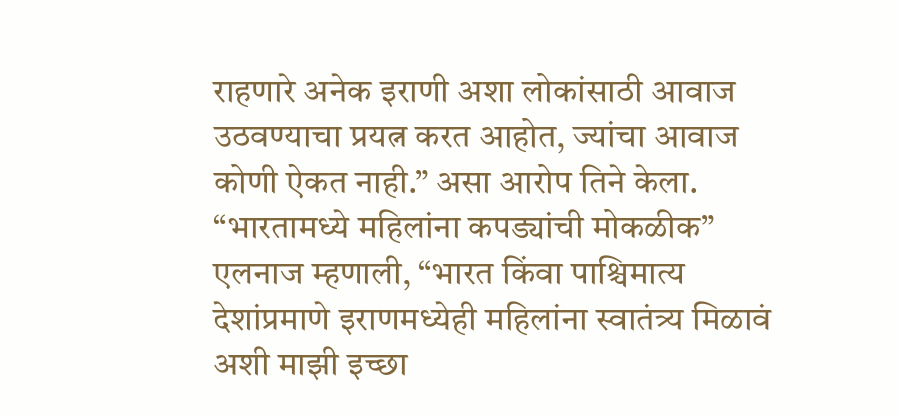राहणारे अनेक इराणी अशा लोकांसाठी आवाज उठवण्याचा प्रयत्न करत आहोत, ज्यांचा आवाज कोणी ऐकत नाही.” असा आरोप तिने केला.
“भारतामध्ये महिलांना कपड्यांची मोकळीक”
एलनाज म्हणाली, “भारत किंवा पाश्चिमात्य देशांप्रमाणे इराणमध्येही महिलांना स्वातंत्र्य मिळावं अशी माझी इच्छा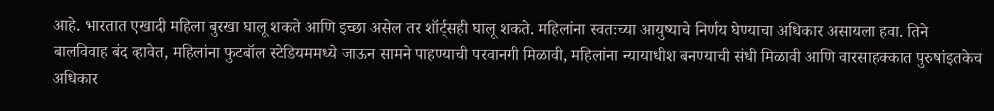आहे. भारतात एखादी महिला बुरखा घालू शकते आणि इच्छा असेल तर शॉर्ट्सही घालू शकते. महिलांना स्वतःच्या आयुष्याचे निर्णय घेण्याचा अधिकार असायला हवा. तिने बालविवाह बंद व्हावेत, महिलांना फुटबॉल स्टेडियममध्ये जाऊन सामने पाहण्याची परवानगी मिळावी, महिलांना न्यायाधीश बनण्याची संधी मिळावी आणि वारसाहक्कात पुरुषांइतकेच अधिकार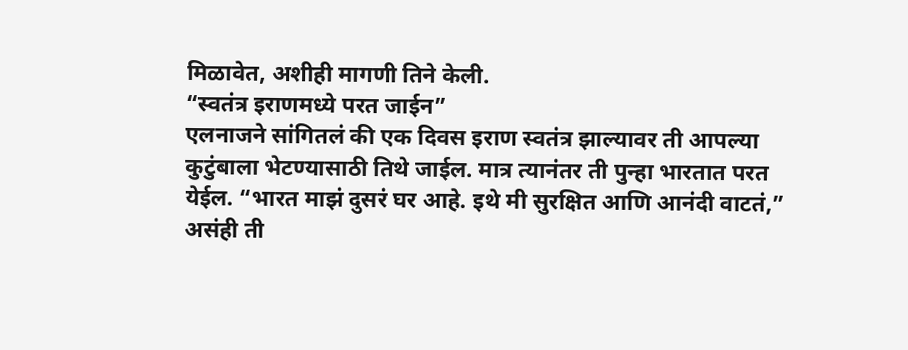मिळावेत, अशीही मागणी तिने केली.
“स्वतंत्र इराणमध्ये परत जाईन”
एलनाजने सांगितलं की एक दिवस इराण स्वतंत्र झाल्यावर ती आपल्या कुटुंबाला भेटण्यासाठी तिथे जाईल. मात्र त्यानंतर ती पुन्हा भारतात परत येईल. “भारत माझं दुसरं घर आहे. इथे मी सुरक्षित आणि आनंदी वाटतं,” असंही ती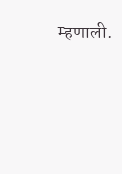म्हणाली.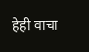हेही वाचा